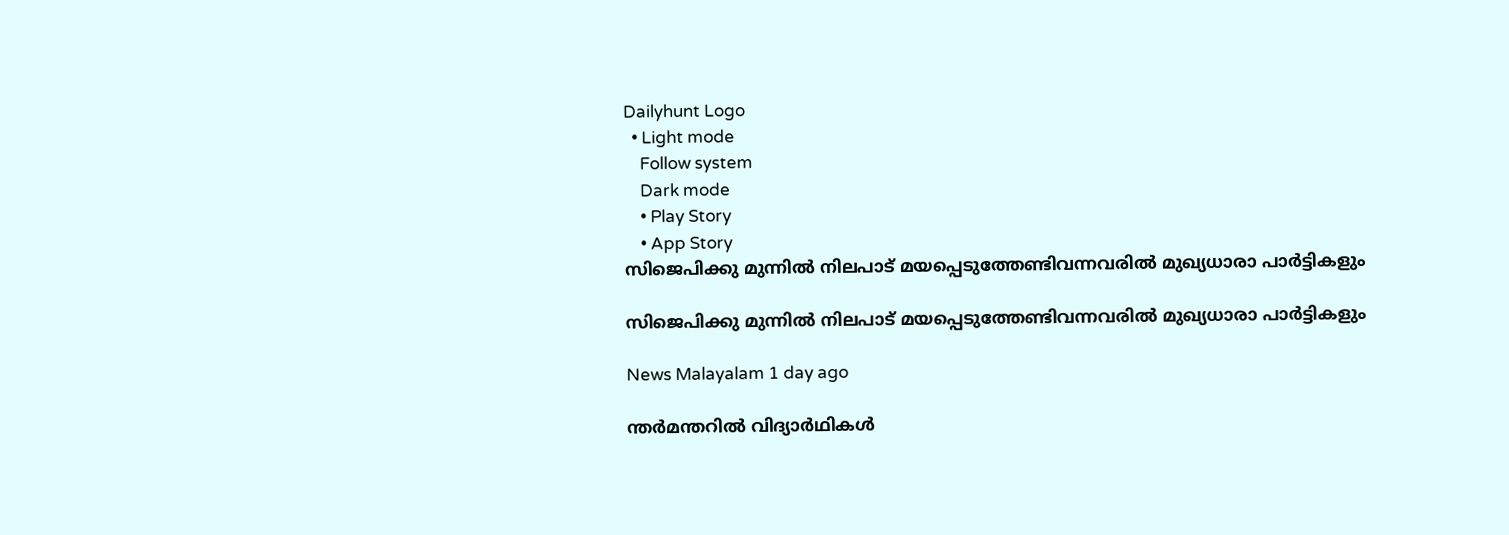Dailyhunt Logo
  • Light mode
    Follow system
    Dark mode
    • Play Story
    • App Story
സിജെപിക്കു മുന്നില്‍ നിലപാട് മയപ്പെടുത്തേണ്ടിവന്നവരില്‍ മുഖ്യധാരാ പാര്‍ട്ടികളും

സിജെപിക്കു മുന്നില്‍ നിലപാട് മയപ്പെടുത്തേണ്ടിവന്നവരില്‍ മുഖ്യധാരാ പാര്‍ട്ടികളും

News Malayalam 1 day ago

ന്തർമന്തറില്‍ വിദ്യാർഥികള്‍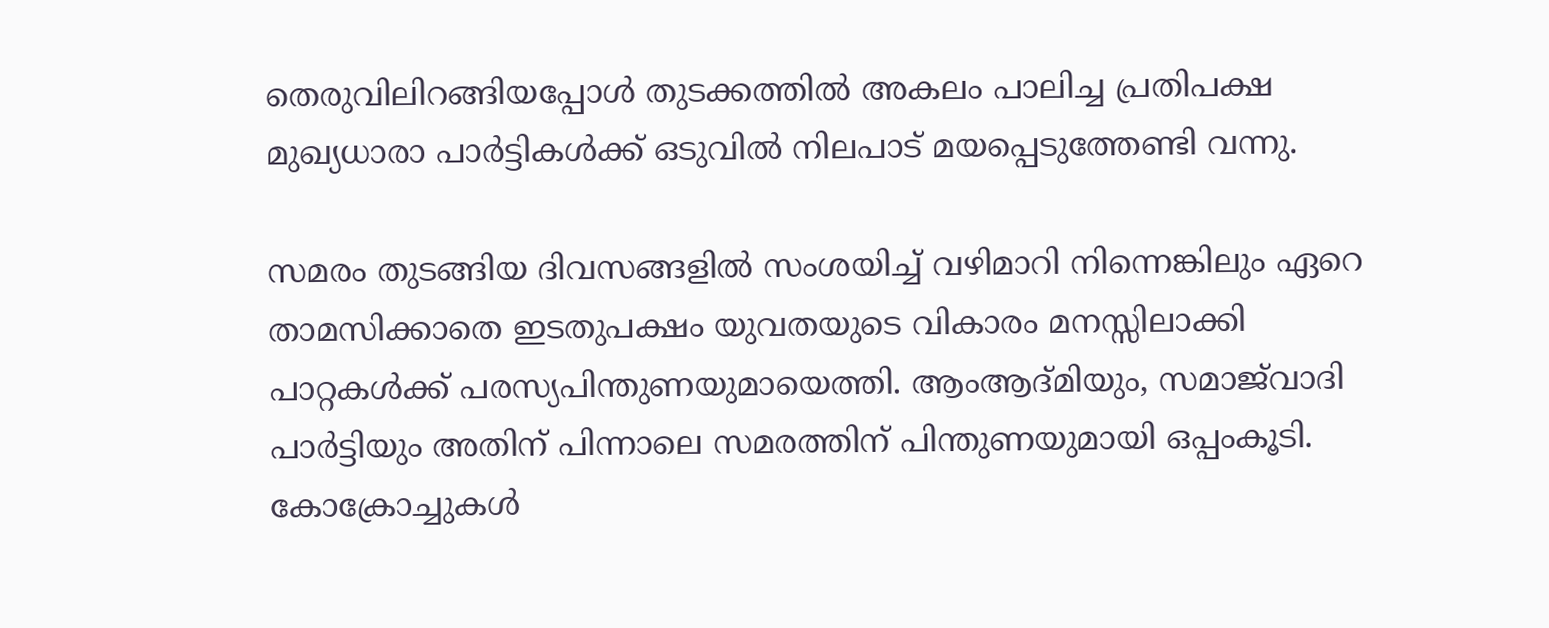തെരുവിലിറങ്ങിയപ്പോള്‍ തുടക്കത്തില്‍ അകലം പാലിച്ച പ്രതിപക്ഷ മുഖ്യധാരാ പാർട്ടികള്‍ക്ക് ഒടുവില്‍ നിലപാട് മയപ്പെടുത്തേണ്ടി വന്നു.

സമരം തുടങ്ങിയ ദിവസങ്ങളില്‍ സംശയിച്ച്‌ വഴിമാറി നിന്നെങ്കിലും ഏറെ താമസിക്കാതെ ഇടതുപക്ഷം യുവതയുടെ വികാരം മനസ്സിലാക്കി പാറ്റകള്‍ക്ക് പരസ്യപിന്തുണയുമായെത്തി. ആംആദ്മിയും, സമാജ്‌വാദി പാർട്ടിയും അതിന് പിന്നാലെ സമരത്തിന് പിന്തുണയുമായി ഒപ്പംകൂടി. കോക്രോച്ചുകള്‍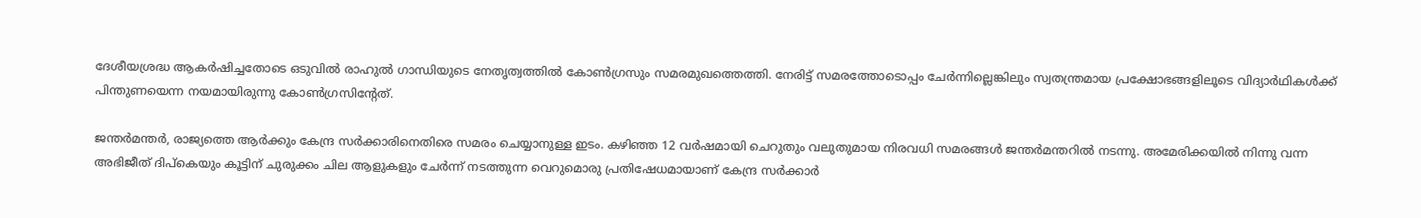ദേശീയശ്രദ്ധ ആകർഷിച്ചതോടെ ഒടുവില്‍ രാഹുല്‍ ഗാന്ധിയുടെ നേതൃത്വത്തില്‍ കോണ്‍ഗ്രസും സമരമുഖത്തെത്തി. നേരിട്ട് സമരത്തോടൊപ്പം ചേർന്നില്ലെങ്കിലും സ്വതന്ത്രമായ പ്രക്ഷോഭങ്ങളിലൂടെ വിദ്യാർഥികള്‍ക്ക് പിന്തുണയെന്ന നയമായിരുന്നു കോണ്‍ഗ്രസിന്റേത്.

ജന്തർമന്തർ, രാജ്യത്തെ ആർക്കും കേന്ദ്ര സർക്കാരിനെതിരെ സമരം ചെയ്യാനുള്ള ഇടം. കഴിഞ്ഞ 12 വർഷമായി ചെറുതും വലുതുമായ നിരവധി സമരങ്ങള്‍ ജന്തർമന്തറില്‍ നടന്നു. അമേരിക്കയില്‍ നിന്നു വന്ന അഭിജീത് ദിപ്കെയും കൂട്ടിന് ചുരുക്കം ചില ആളുകളും ചേർന്ന് നടത്തുന്ന വെറുമൊരു പ്രതിഷേധമായാണ് കേന്ദ്ര സർക്കാർ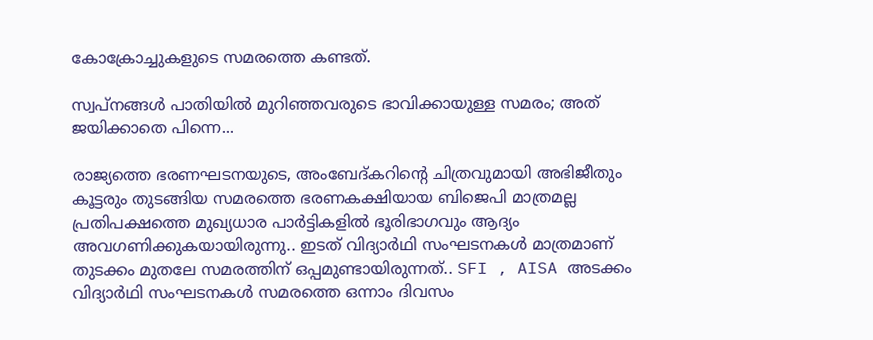കോക്രോച്ചുകളുടെ സമരത്തെ കണ്ടത്.

സ്വപ്നങ്ങള്‍ പാതിയില്‍ മുറിഞ്ഞവരുടെ ഭാവിക്കായുള്ള സമരം; അത് ജയിക്കാതെ പിന്നെ...

രാജ്യത്തെ ഭരണഘടനയുടെ, അംബേദ്കറിൻ്റെ ചിത്രവുമായി അഭിജീതും കൂട്ടരും തുടങ്ങിയ സമരത്തെ ഭരണകക്ഷിയായ ബിജെപി മാത്രമല്ല പ്രതിപക്ഷത്തെ മുഖ്യധാര പാർട്ടികളില്‍ ഭൂരിഭാഗവും ആദ്യം അവഗണിക്കുകയായിരുന്നു.. ഇടത് വിദ്യാർഥി സംഘടനകള്‍ മാത്രമാണ് തുടക്കം മുതലേ സമരത്തിന് ഒപ്പമുണ്ടായിരുന്നത്.. SFI , AISA അടക്കം വിദ്യാർഥി സംഘടനകള്‍ സമരത്തെ ഒന്നാം ദിവസം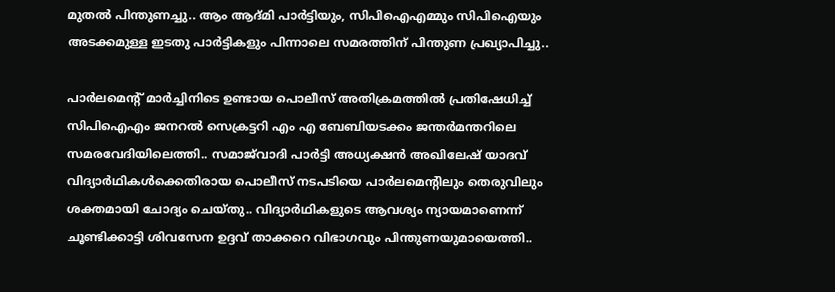മുതല്‍ പിന്തുണച്ചു.. ആം ആദ്മി പാർട്ടിയും, സിപിഐഎമ്മും സിപിഐയും അടക്കമുള്ള ഇടതു പാർട്ടികളും പിന്നാലെ സമരത്തിന് പിന്തുണ പ്രഖ്യാപിച്ചു..

പാർലമെന്റ് മാർച്ചിനിടെ ഉണ്ടായ പൊലീസ് അതിക്രമത്തില്‍ പ്രതിഷേധിച്ച്‌ സിപിഐഎം ജനറല്‍ സെക്രട്ടറി എം എ ബേബിയടക്കം ജന്തർമന്തറിലെ സമരവേദിയിലെത്തി.. സമാജ്‌വാദി പാർട്ടി അധ്യക്ഷൻ അഖിലേഷ് യാദവ് വിദ്യാർഥികള്‍ക്കെതിരായ പൊലീസ് നടപടിയെ പാർലമെന്റിലും തെരുവിലും ശക്തമായി ചോദ്യം ചെയ്തു.. വിദ്യാർഥികളുടെ ആവശ്യം ന്യായമാണെന്ന് ചൂണ്ടിക്കാട്ടി ശിവസേന ഉദ്ദവ് താക്കറെ വിഭാഗവും പിന്തുണയുമായെത്തി..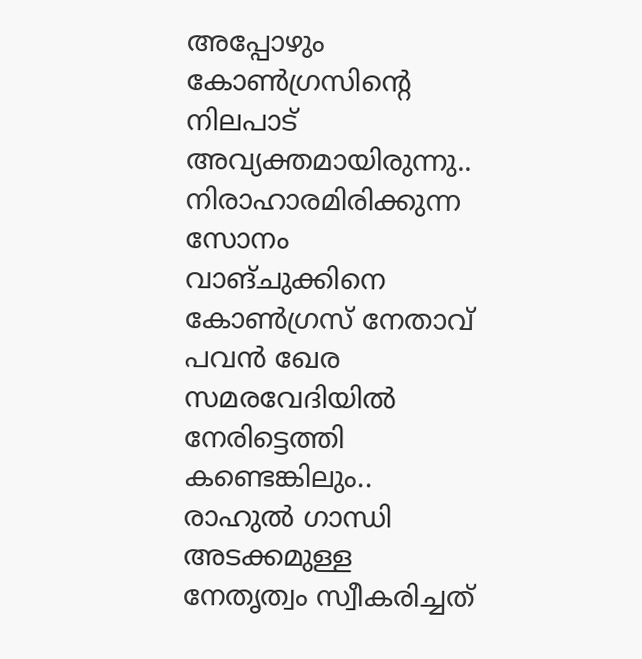അപ്പോഴും കോണ്‍ഗ്രസിൻ്റെ നിലപാട് അവ്യക്തമായിരുന്നു.. നിരാഹാരമിരിക്കുന്ന സോനം വാങ്ചുക്കിനെ കോണ്‍ഗ്രസ് നേതാവ് പവൻ ഖേര സമരവേദിയില്‍ നേരിട്ടെത്തി കണ്ടെങ്കിലും.. രാഹുല്‍ ഗാന്ധി അടക്കമുള്ള നേതൃത്വം സ്വീകരിച്ചത്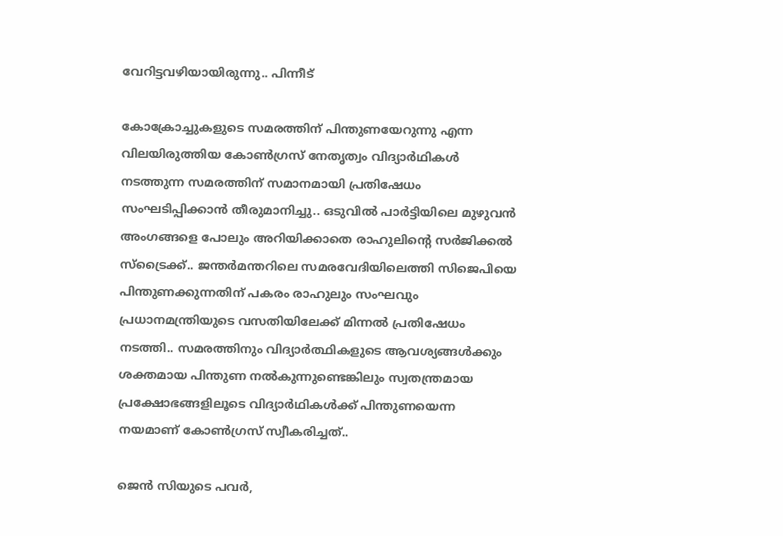വേറിട്ടവഴിയായിരുന്നു.. പിന്നീട്

കോക്രോച്ചുകളുടെ സമരത്തിന് പിന്തുണയേറുന്നു എന്ന വിലയിരുത്തിയ കോണ്‍ഗ്രസ് നേതൃത്വം വിദ്യാർഥികള്‍ നടത്തുന്ന സമരത്തിന് സമാനമായി പ്രതിഷേധം സംഘടിപ്പിക്കാൻ തീരുമാനിച്ചു.. ഒടുവില്‍ പാർട്ടിയിലെ മുഴുവൻ അംഗങ്ങളെ പോലും അറിയിക്കാതെ രാഹുലിൻ്റെ സർജിക്കല്‍ സ്ട്രൈക്ക്.. ജന്തർമന്തറിലെ സമരവേദിയിലെത്തി സിജെപിയെ പിന്തുണക്കുന്നതിന് പകരം രാഹുലും സംഘവും പ്രധാനമന്ത്രിയുടെ വസതിയിലേക്ക് മിന്നല്‍ പ്രതിഷേധം നടത്തി.. സമരത്തിനും വിദ്യാർത്ഥികളുടെ ആവശ്യങ്ങള്‍ക്കും ശക്തമായ പിന്തുണ നല്‍കുന്നുണ്ടെങ്കിലും സ്വതന്ത്രമായ പ്രക്ഷോഭങ്ങളിലൂടെ വിദ്യാർഥികള്‍ക്ക് പിന്തുണയെന്ന നയമാണ് കോണ്‍ഗ്രസ് സ്വീകരിച്ചത്..

ജെന്‍ സിയുടെ പവര്‍,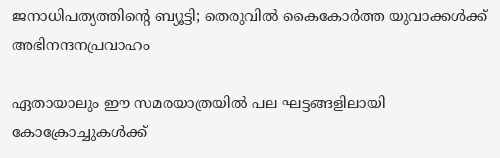ജനാധിപത്യത്തിന്റെ ബ്യൂട്ടി; തെരുവില്‍ കൈകോര്‍ത്ത യുവാക്കള്‍ക്ക് അഭിനന്ദനപ്രവാഹം

ഏതായാലും ഈ സമരയാത്രയില്‍ പല ഘട്ടങ്ങളിലായി കോക്രോച്ചുകള്‍ക്ക്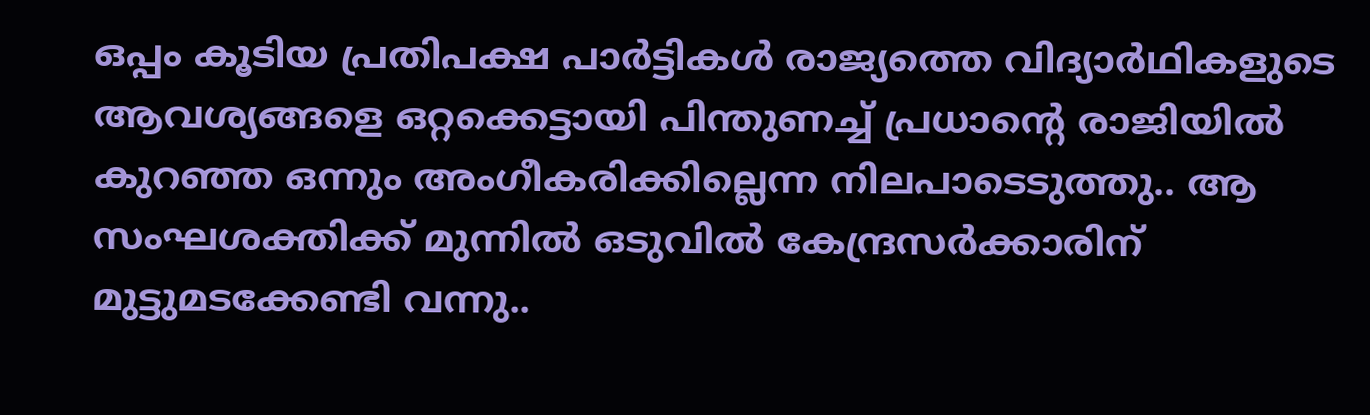ഒപ്പം കൂടിയ പ്രതിപക്ഷ പാർട്ടികള്‍ രാജ്യത്തെ വിദ്യാർഥികളുടെ ആവശ്യങ്ങളെ ഒറ്റക്കെട്ടായി പിന്തുണച്ച്‌ പ്രധാൻ്റെ രാജിയില്‍ കുറഞ്ഞ ഒന്നും അംഗീകരിക്കില്ലെന്ന നിലപാടെടുത്തു.. ആ സംഘശക്തിക്ക് മുന്നില്‍ ഒടുവില്‍ കേന്ദ്രസർക്കാരിന് മുട്ടുമടക്കേണ്ടി വന്നു..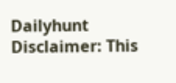Dailyhunt
Disclaimer: This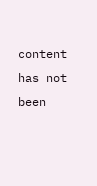content has not been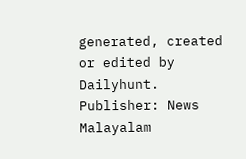generated, created or edited by Dailyhunt. Publisher: News Malayalam